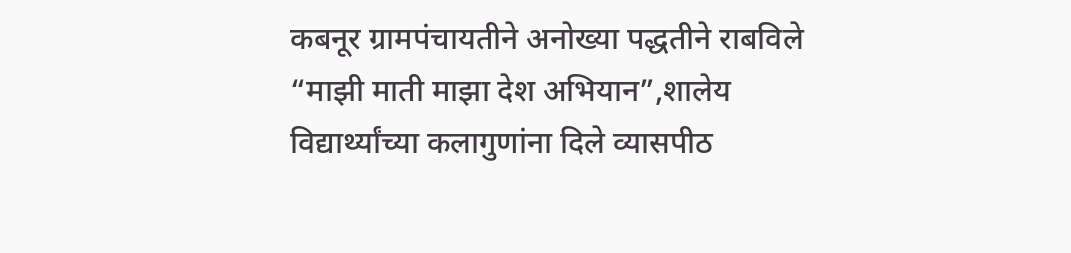कबनूर ग्रामपंचायतीने अनोख्या पद्धतीने राबविले “माझी माती माझा देश अभियान”,शालेय विद्यार्थ्यांच्या कलागुणांना दिले व्यासपीठ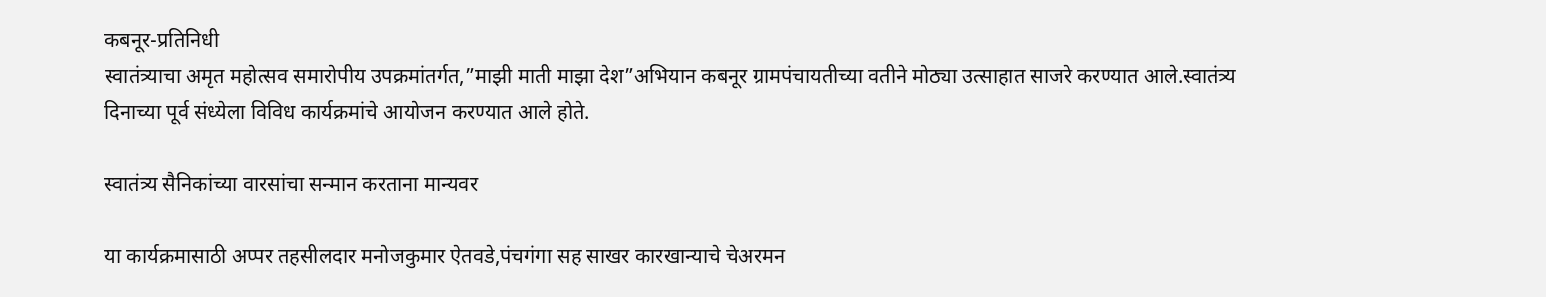कबनूर-प्रतिनिधी
स्वातंत्र्याचा अमृत महोत्सव समारोपीय उपक्रमांतर्गत,”माझी माती माझा देश”अभियान कबनूर ग्रामपंचायतीच्या वतीने मोठ्या उत्साहात साजरे करण्यात आले.स्वातंत्र्य दिनाच्या पूर्व संध्येला विविध कार्यक्रमांचे आयोजन करण्यात आले होते.

स्वातंत्र्य सैनिकांच्या वारसांचा सन्मान करताना मान्यवर

या कार्यक्रमासाठी अप्पर तहसीलदार मनोजकुमार ऐतवडे,पंचगंगा सह साखर कारखान्याचे चेअरमन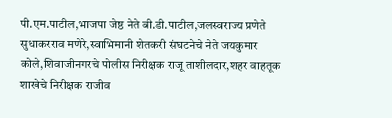पी.एम.पाटील,भाजपा जेष्ठ नेते बी.डी.पाटील,जलस्वराज्य प्रणेते सुधाकरराव मणेरे,स्वाभिमानी शेतकरी संघटनेचे नेते जयकुमार कोले,शिवाजीनगरचे पोलीस निरीक्षक राजू ताशीलदार,शहर वाहतूक शाखेचे निरीक्षक राजीव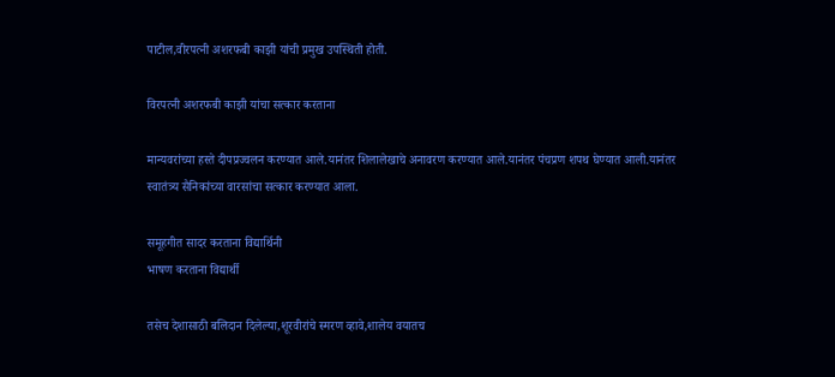पाटील,वीरपत्नी अशरफबी काझी यांची प्रमुख उपस्थिती होती.

विरपत्नी अशरफबी काझी यांचा सत्कार करताना

मान्यवरांच्या हस्ते दीपप्रज्वलन करण्यात आले.यानंतर शिलालेखाचे अनावरण करण्यात आले.यानंतर पंचप्रण शपथ घेण्यात आली.यानंतर स्वातंत्र्य सैनिकांच्या वारसांचा सत्कार करण्यात आला.

समूहगीत सादर करताना विद्यार्थिनी
भाषण करताना विद्यार्थी

तसेच देशासाठी बलिदान दिलेल्या,शूरवीरांचे स्मरण व्हावे,शालेय वयातच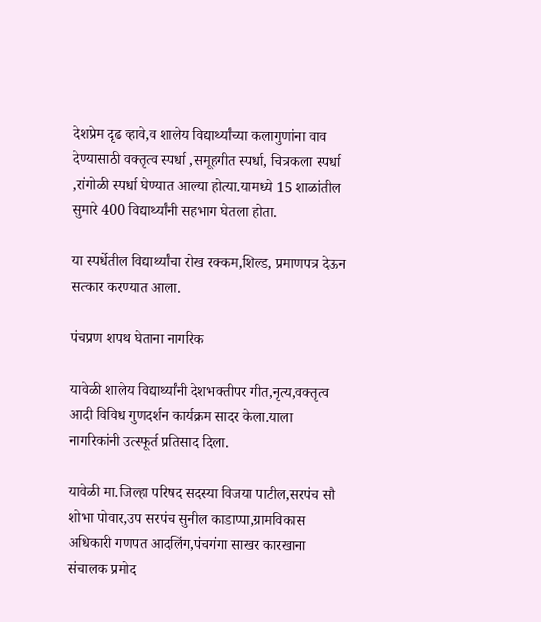देशप्रेम दृढ व्हावे,व शालेय विद्यार्थ्यांच्या कलागुणांना वाव देण्यासाठी वक्तृत्व स्पर्धा ,समूहगीत स्पर्धा, चित्रकला स्पर्धा ,रांगोळी स्पर्धा घेण्यात आल्या होत्या.यामध्ये 15 शाळांतील सुमारे 400 विद्यार्थ्यांनी सहभाग घेतला होता.

या स्पर्धेतील विद्यार्थ्यांचा रोख रक्कम,शिल्ड, प्रमाणपत्र देऊन सत्कार करण्यात आला.

पंचप्रण शपथ घेताना नागरिक

यावेळी शालेय विद्यार्थ्यांनी देशभक्तीपर गीत,नृत्य,वक्तृत्व आदी विविध गुणदर्शन कार्यक्रम सादर केला.याला नागरिकांनी उत्स्फूर्त प्रतिसाद दिला.

यावेळी मा.जिल्हा परिषद सदस्या विजया पाटील,सरपंच सौ शोभा पोवार,उप सरपंच सुनील काडाप्पा,ग्रामविकास अधिकारी गणपत आदलिंग,पंचगंगा साखर कारखाना संचालक प्रमोद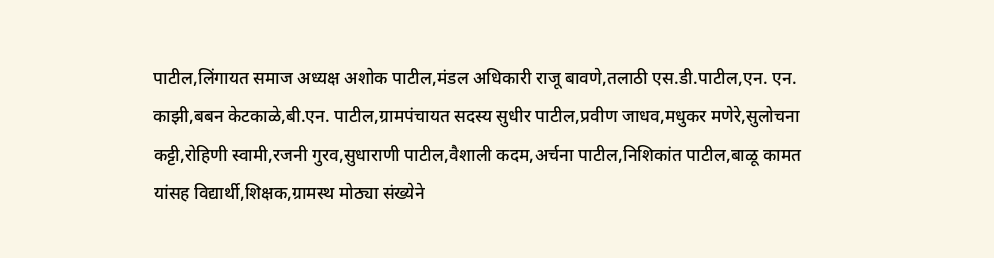पाटील,लिंगायत समाज अध्यक्ष अशोक पाटील,मंडल अधिकारी राजू बावणे,तलाठी एस.डी.पाटील,एन. एन. काझी,बबन केटकाळे,बी.एन. पाटील,ग्रामपंचायत सदस्य सुधीर पाटील,प्रवीण जाधव,मधुकर मणेरे,सुलोचना कट्टी,रोहिणी स्वामी,रजनी गुरव,सुधाराणी पाटील,वैशाली कदम,अर्चना पाटील,निशिकांत पाटील,बाळू कामत यांसह विद्यार्थी,शिक्षक,ग्रामस्थ मोठ्या संख्येने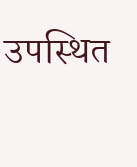उपस्थित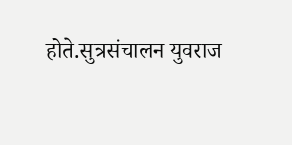होते.सुत्रसंचालन युवराज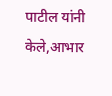पाटील यांनी केले,आभार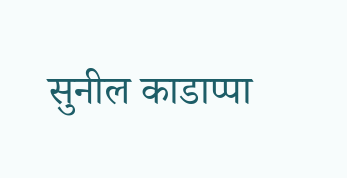सुनील काडाप्पा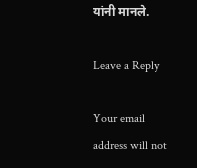यांनी मानले.

Leave a Reply

Your email address will not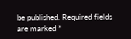be published. Required fields are marked *